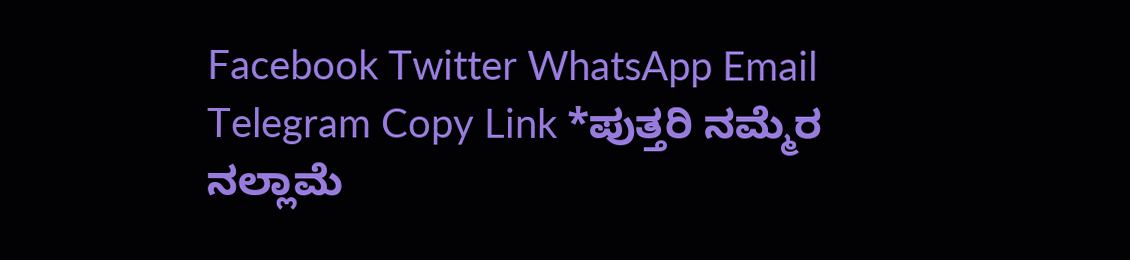Facebook Twitter WhatsApp Email Telegram Copy Link *ಪುತ್ತರಿ ನಮ್ಮೆರ ನಲ್ಲಾಮೆ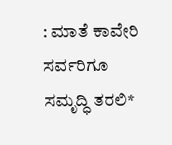: ಮಾತೆ ಕಾವೇರಿ ಸರ್ವರಿಗೂ ಸಮೃದ್ಧಿ ತರಲಿ*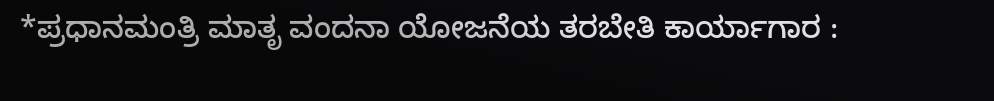*ಪ್ರಧಾನಮಂತ್ರಿ ಮಾತೃ ವಂದನಾ ಯೋಜನೆಯ ತರಬೇತಿ ಕಾರ್ಯಾಗಾರ :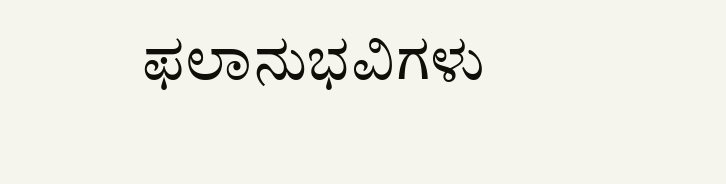ಫಲಾನುಭವಿಗಳು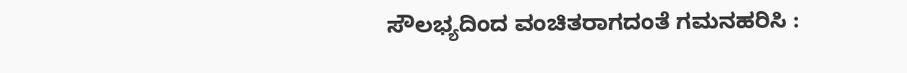ಸೌಲಭ್ಯದಿಂದ ವಂಚಿತರಾಗದಂತೆ ಗಮನಹರಿಸಿ :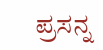ಪ್ರಸನ್ನ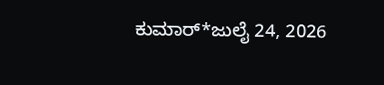ಕುಮಾರ್*ಜುಲೈ 24, 2026